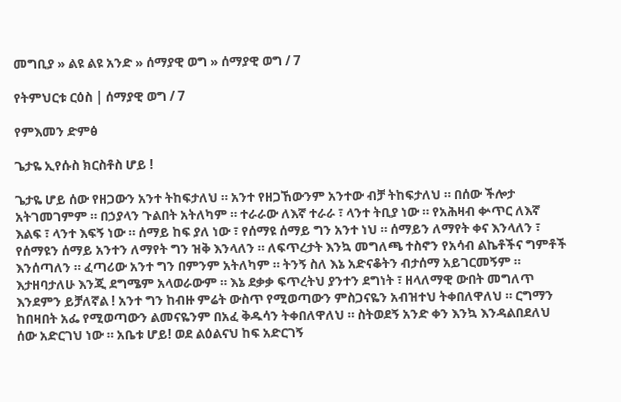መግቢያ » ልዩ ልዩ አንድ » ሰማያዊ ወግ » ሰማያዊ ወግ / 7

የትምህርቱ ርዕስ | ሰማያዊ ወግ / 7

የምእመን ድምፅ

ጌታዬ ኢየሱስ ክርስቶስ ሆይ !

ጌታዬ ሆይ ሰው የዘጋውን አንተ ትከፍታለህ ። አንተ የዘጋኸውንም አንተው ብቻ ትከፍታለህ ። በሰው ችሎታ አትገመገምም ። በኃያላን ጉልበት አትለካም ። ተራራው ለእኛ ተራራ ፣ ላንተ ትቢያ ነው ። የአሕዛብ ቍጥር ለእኛ እልፍ ፣ ላንተ እፍኝ ነው ። ሰማይ ከፍ ያለ ነው ፣ የሰማዩ ሰማይ ግን አንተ ነህ ። ሰማይን ለማየት ቀና እንላለን ፣ የሰማዩን ሰማይ አንተን ለማየት ግን ዝቅ እንላለን ። ለፍጥረታት እንኳ መግለጫ ተስኖን የአሳብ ልኬቶችና ግምቶች እንሰጣለን ። ፈጣሪው አንተ ግን በምንም አትለካም ። ትንኝ ስለ እኔ አድናቆትን ብታሰማ አይገርመኝም ። እታዘባታለሁ እንጂ ደግሜም አላወራውም ። እኔ ደቃቃ ፍጥረትህ ያንተን ደግነት ፣ ዘላለማዊ ውበት መግለጥ እንደምን ይቻለኛል ! አንተ ግን ከብዙ ምሬት ውስጥ የሚወጣውን ምስጋናዬን አብዝተህ ትቀበለዋለህ ። ርግማን ከበዛበት አፌ የሚወጣውን ልመናዬንም በአፈ ቅዱሳን ትቀበለዋለህ ። ስትወደኝ አንድ ቀን እንኳ እንዳልበደለህ ሰው አድርገህ ነው ። አቤቱ ሆይ! ወደ ልዕልናህ ከፍ አድርገኝ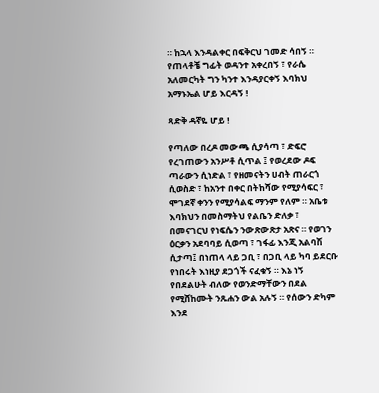። ከኋላ እንዳልቀር በፍቅርህ ገመድ ሳበኝ ። የጠላቶቼ ግፊት ወዳንተ አቀረበኝ ፣ የራሴ አለመርካት ግን ካንተ እንዳያርቀኝ እባክህ አማኑኤል ሆይ እርዳኝ !

ጻድቅ ዳኛዬ ሆይ !

የጣለው በረዶ መውጫ ሲያሳጣ ፣ ድፍሮ የረገጠውን አንሥቶ ሲጥል ፤ የወረደው ዶፍ ጣራውን ሲነድል ፣ የዘመናትን ሀብት ጠራርጎ ሲወስድ ፣ ከአንተ በቀር በትከሻው የሚያሳፍር ፣ ሞገደኛ ቀንን የሚያሳልፍ ማንም የለም ። አቤቱ እባክህን በመስማትህ የልቤን ድለቃ ፣ በመናገርህ የነፍሴን ንውጽውጽታ አጽና ። የወገን ዕርቃን አደባባይ ሲወጣ ፣ ገፋፊ እንጂ አልባሽ ሲታጣ፤ በነጠላ ላይ ጋቢ ፣ በጋቢ ላይ ካባ ይደርቡ የነበሩት እነዚያ ደጋጎች ናፈቁኝ ። እኔ ነኝ የበደልሁት ብለው የወንድማቸውን በደል የሚሸከሙት ንጹሐን ውል አሉኝ ። የሰውን ድካም እንደ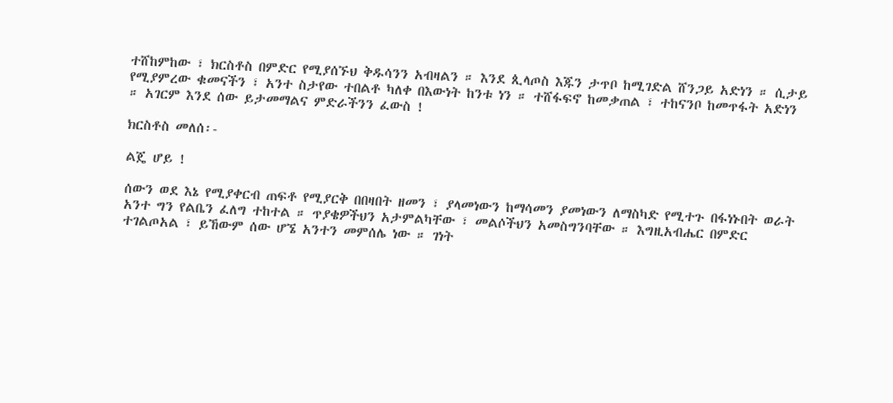ተሸከምከው ፣ ክርስቶስ በምድር የሚያሰኙህ ቅዱሳንን አብዛልን ። እንደ ጲላጦስ እጁን ታጥቦ ከሚገድል ሸንጋይ አድነን ። ሲታይ የሚያምረው ቁመናችን ፣ አንተ ስታየው ተበልቶ ካለቀ በእውነት ከንቱ ነን ። ተሸፋፍኖ ከመቃጠል ፣ ተከናንቦ ከመጥፋት አድነን ። አገርም እንደ ሰው ይታመማልና ምድራችንን ፈውስ !

ክርስቶስ መለሰ፡-

ልጄ ሆይ !

ሰውን ወደ እኔ የሚያቀርብ ጠፍቶ የሚያርቅ በበዛበት ዘመን ፣ ያላመነውን ከማሳመን ያመነውን ለማስካድ የሚተጉ በፋነኑበት ወራት አንተ ግን የልቤን ፈለግ ተከተል ። ጥያቄዎችህን አታምልካቸው ፣ መልሶችህን አመስግንባቸው ። እግዚአብሔር በምድር ተገልጦአል ፣ ይኸውም ሰው ሆኜ አንተን መምሰሌ ነው ። ገነት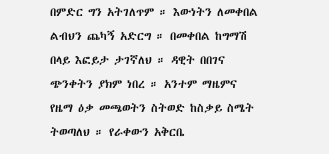በምድር ግን አትገለጥም ። እውነትን ለመቀበል ልብህን ጨካኝ አድርግ ። በመቀበል ከግማሽ በላይ እፎይታ ታገኛለህ ። ዳዊት በበገና ጭንቀትን ያክም ነበረ ። አንተም ማዜምና የዜማ ዕቃ መጫወትን ስትወድ ከስቃይ ስሜት ትወጣለህ ። የራቀውን አቅርቤ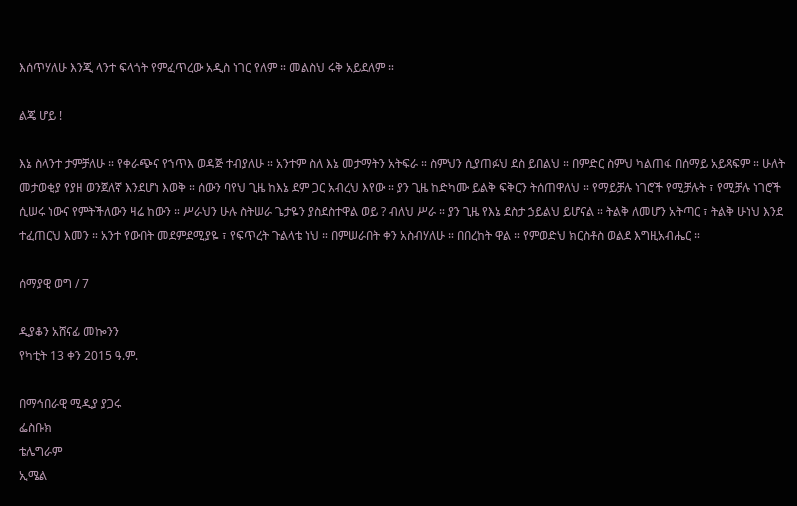እሰጥሃለሁ እንጂ ላንተ ፍላጎት የምፈጥረው አዲስ ነገር የለም ። መልስህ ሩቅ አይደለም ።

ልጄ ሆይ !

እኔ ስላንተ ታምቻለሁ ። የቀራጭና የኀጥእ ወዳጅ ተብያለሁ ። አንተም ስለ እኔ መታማትን አትፍራ ። ስምህን ሲያጠፉህ ደስ ይበልህ ። በምድር ስምህ ካልጠፋ በሰማይ አይጻፍም ። ሁለት መታወቂያ የያዘ ወንጀለኛ እንደሆነ እወቅ ። ሰውን ባየህ ጊዜ ከእኔ ደም ጋር አብረህ እየው ። ያን ጊዜ ከድካሙ ይልቅ ፍቅርን ትሰጠዋለህ ። የማይቻሉ ነገሮች የሚቻሉት ፣ የሚቻሉ ነገሮች ሲሠሩ ነውና የምትችለውን ዛሬ ከውን ። ሥራህን ሁሉ ስትሠራ ጌታዬን ያስደስተዋል ወይ ? ብለህ ሥራ ። ያን ጊዜ የእኔ ደስታ ኃይልህ ይሆናል ። ትልቅ ለመሆን አትጣር ፣ ትልቅ ሁነህ እንደ ተፈጠርህ እመን ። አንተ የውበት መደምደሚያዬ ፣ የፍጥረት ጉልላቴ ነህ ። በምሠራበት ቀን አስብሃለሁ ። በበረከት ዋል ። የምወድህ ክርስቶስ ወልደ እግዚአብሔር ።

ሰማያዊ ወግ / 7

ዲያቆን አሸናፊ መኰንን
የካቲት 13 ቀን 2015 ዓ.ም.

በማኅበራዊ ሚዲያ ያጋሩ
ፌስቡክ
ቴሌግራም
ኢሜል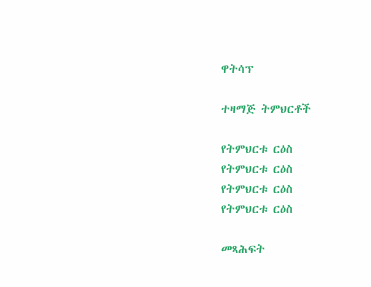ዋትሳፕ

ተዛማጅ ትምህርቶች

የትምህርቱ ርዕስ
የትምህርቱ ርዕስ
የትምህርቱ ርዕስ
የትምህርቱ ርዕስ

መጻሕፍት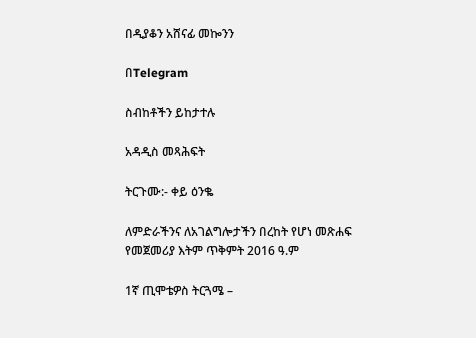በዲያቆን አሸናፊ መኰንን

በTelegram

ስብከቶችን ይከታተሉ

አዳዲስ መጻሕፍት

ትርጉሙ:- ቀይ ዕንቈ

ለምድራችንና ለአገልግሎታችን በረከት የሆነ መጽሐፍ
የመጀመሪያ እትም ጥቅምት 2016 ዓ.ም

1ኛ ጢሞቴዎስ ትርጓሜ –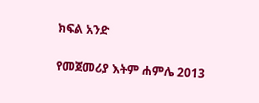ክፍል አንድ

የመጀመሪያ እትም ሐምሌ 2013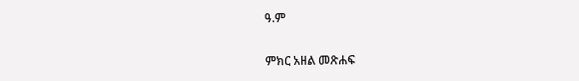ዓ.ም

ምክር አዘል መጽሐፍ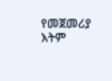የመጀመሪያ እትም